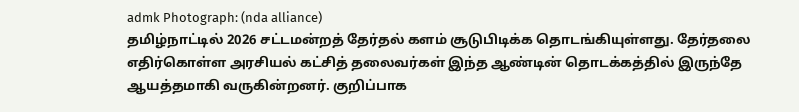admk Photograph: (nda alliance)
தமிழ்நாட்டில் 2026 சட்டமன்றத் தேர்தல் களம் சூடுபிடிக்க தொடங்கியுள்ளது. தேர்தலை எதிர்கொள்ள அரசியல் கட்சித் தலைவர்கள் இந்த ஆண்டின் தொடக்கத்தில் இருந்தே ஆயத்தமாகி வருகின்றனர். குறிப்பாக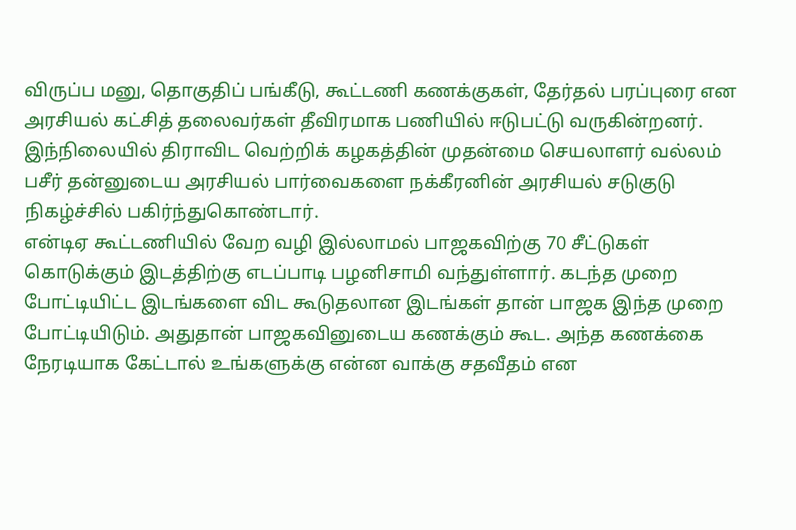விருப்ப மனு, தொகுதிப் பங்கீடு, கூட்டணி கணக்குகள், தேர்தல் பரப்புரை என அரசியல் கட்சித் தலைவர்கள் தீவிரமாக பணியில் ஈடுபட்டு வருகின்றனர்.
இந்நிலையில் திராவிட வெற்றிக் கழகத்தின் முதன்மை செயலாளர் வல்லம் பசீர் தன்னுடைய அரசியல் பார்வைகளை நக்கீரனின் அரசியல் சடுகுடு நிகழ்ச்சில் பகிர்ந்துகொண்டார்.
என்டிஏ கூட்டணியில் வேற வழி இல்லாமல் பாஜகவிற்கு 70 சீட்டுகள் கொடுக்கும் இடத்திற்கு எடப்பாடி பழனிசாமி வந்துள்ளார். கடந்த முறை போட்டியிட்ட இடங்களை விட கூடுதலான இடங்கள் தான் பாஜக இந்த முறை போட்டியிடும். அதுதான் பாஜகவினுடைய கணக்கும் கூட. அந்த கணக்கை நேரடியாக கேட்டால் உங்களுக்கு என்ன வாக்கு சதவீதம் என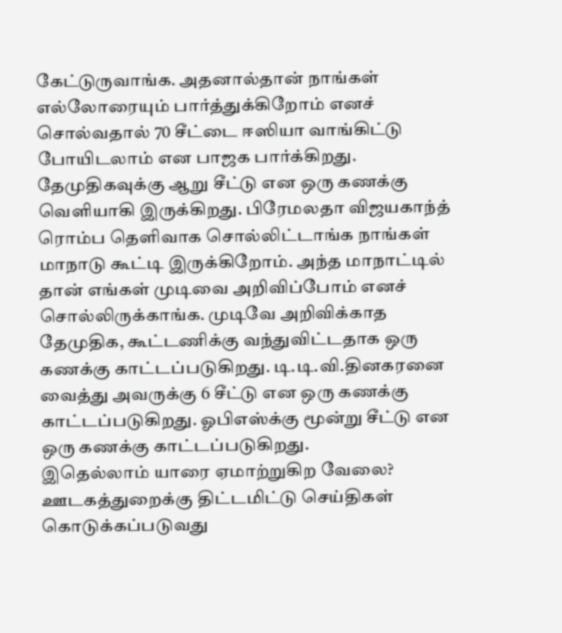கேட்டுருவாங்க. அதனால்தான் நாங்கள் எல்லோரையும் பார்த்துக்கிறோம் எனச் சொல்வதால் 70 சீட்டை ஈஸியா வாங்கிட்டு போயிடலாம் என பாஜக பார்க்கிறது.
தேமுதிகவுக்கு ஆறு சீட்டு என ஒரு கணக்கு வெளியாகி இருக்கிறது. பிரேமலதா விஜயகாந்த் ரொம்ப தெளிவாக சொல்லிட்டாங்க நாங்கள் மாநாடு கூட்டி இருக்கிறோம். அந்த மாநாட்டில் தான் எங்கள் முடிவை அறிவிப்போம் எனச் சொல்லிருக்காங்க. முடிவே அறிவிக்காத தேமுதிக, கூட்டணிக்கு வந்துவிட்டதாக ஒரு கணக்கு காட்டப்படுகிறது. டி.டி.வி.தினகரனை வைத்து அவருக்கு 6 சீட்டு என ஒரு கணக்கு காட்டப்படுகிறது. ஓபிஎஸ்க்கு மூன்று சீட்டு என ஒரு கணக்கு காட்டப்படுகிறது.
இதெல்லாம் யாரை ஏமாற்றுகிற வேலை? ஊடகத்துறைக்கு திட்டமிட்டு செய்திகள் கொடுக்கப்படுவது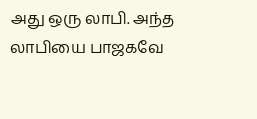அது ஒரு லாபி. அந்த லாபியை பாஜகவே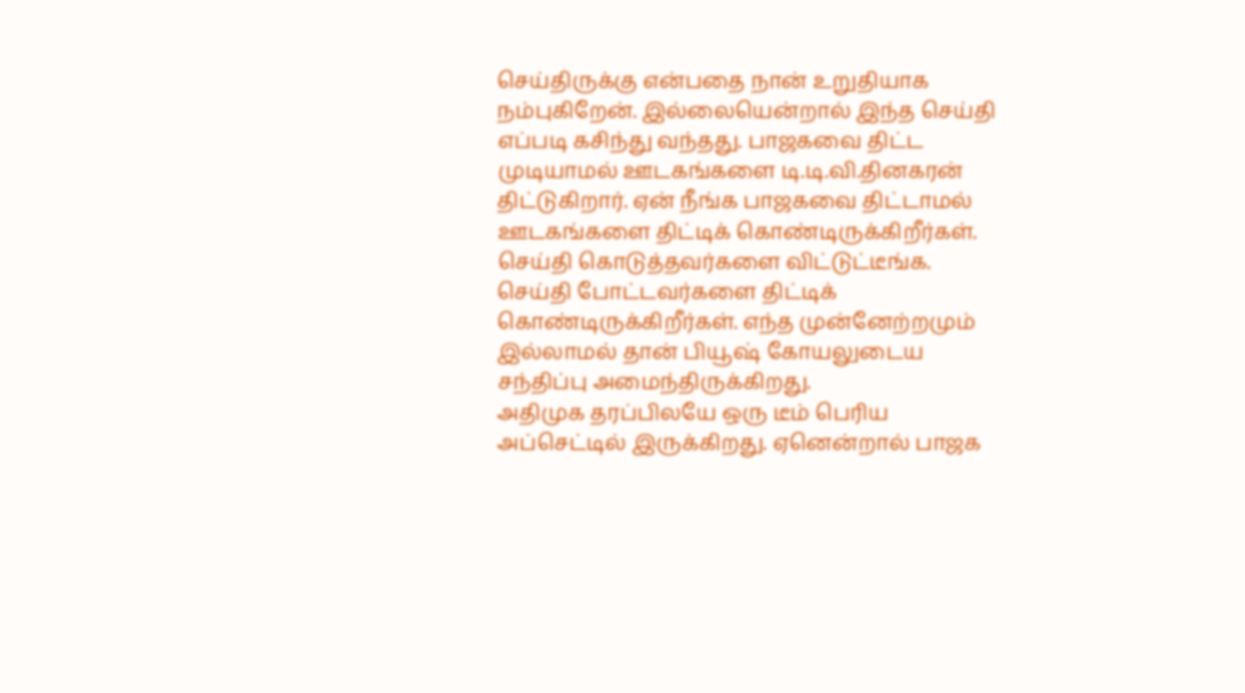செய்திருக்கு என்பதை நான் உறுதியாக நம்புகிறேன். இல்லையென்றால் இந்த செய்தி எப்படி கசிந்து வந்தது. பாஜகவை திட்ட முடியாமல் ஊடகங்களை டி.டி.வி.தினகரன் திட்டுகிறார். ஏன் நீங்க பாஜகவை திட்டாமல் ஊடகங்களை திட்டிக் கொண்டிருக்கிறீர்கள். செய்தி கொடுத்தவர்களை விட்டுட்டீங்க. செய்தி போட்டவர்களை திட்டிக் கொண்டிருக்கிறீர்கள். எந்த முன்னேற்றமும் இல்லாமல் தான் பியூஷ் கோயலுடைய சந்திப்பு அமைந்திருக்கிறது.
அதிமுக தரப்பிலயே ஒரு டீம் பெரிய அப்செட்டில் இருக்கிறது. ஏனென்றால் பாஜக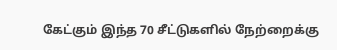கேட்கும் இந்த 70 சீட்டுகளில் நேற்றைக்கு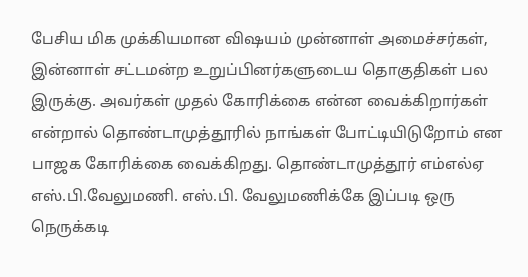பேசிய மிக முக்கியமான விஷயம் முன்னாள் அமைச்சர்கள், இன்னாள் சட்டமன்ற உறுப்பினர்களுடைய தொகுதிகள் பல இருக்கு. அவர்கள் முதல் கோரிக்கை என்ன வைக்கிறார்கள் என்றால் தொண்டாமுத்தூரில் நாங்கள் போட்டியிடுறோம் என பாஜக கோரிக்கை வைக்கிறது. தொண்டாமுத்தூர் எம்எல்ஏ எஸ்.பி.வேலுமணி. எஸ்.பி. வேலுமணிக்கே இப்படி ஒரு நெருக்கடி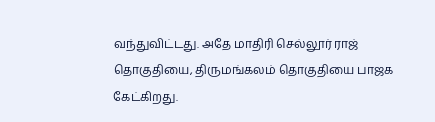வந்துவிட்டது. அதே மாதிரி செல்லூர் ராஜ் தொகுதியை, திருமங்கலம் தொகுதியை பாஜக கேட்கிறது.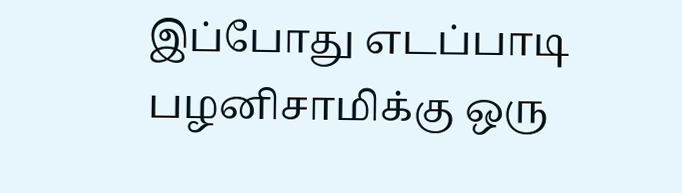இப்போது எடப்பாடி பழனிசாமிக்கு ஒரு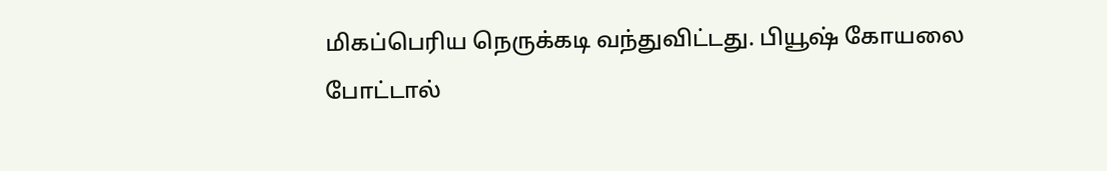மிகப்பெரிய நெருக்கடி வந்துவிட்டது. பியூஷ் கோயலை போட்டால்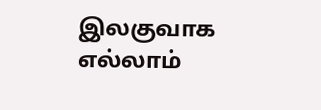இலகுவாக எல்லாம்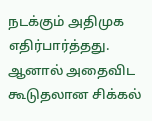நடக்கும் அதிமுக எதிர்பார்த்தது. ஆனால் அதைவிட கூடுதலான சிக்கல்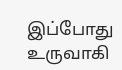இப்போது உருவாகி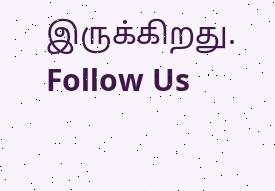இருக்கிறது.
Follow Us